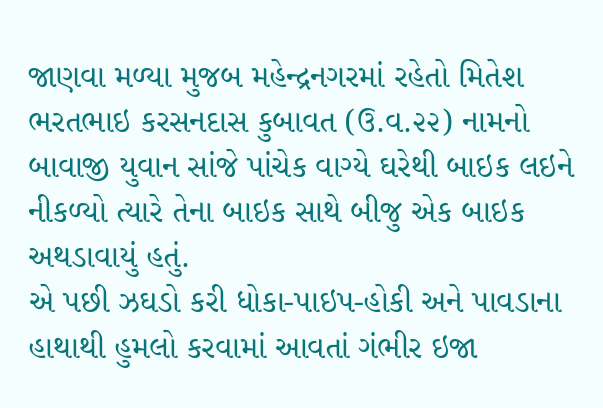જાણવા મળ્યા મુજબ મહેન્દ્રનગરમાં રહેતો મિતેશ ભરતભાઇ કરસનદાસ કુબાવત (ઉ.વ.૨૨) નામનો બાવાજી યુવાન સાંજે પાંચેક વાગ્યે ઘરેથી બાઇક લઇને નીકળ્યો ત્યારે તેના બાઇક સાથે બીજુ એક બાઇક અથડાવાયું હતું.
એ પછી ઝઘડો કરી ધોકા-પાઇપ-હોકી અને પાવડાના હાથાથી હુમલો કરવામાં આવતાં ગંભીર ઇજા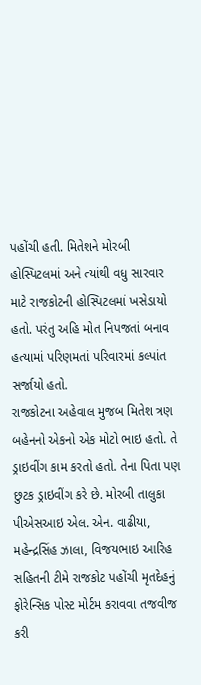પહોંચી હતી. મિતેશને મોરબી હોસ્પિટલમાં અને ત્યાંથી વધુ સારવાર માટે રાજકોટની હોસ્પિટલમાં ખસેડાયો હતો. પરંતુ અહિ મોત નિપજતાં બનાવ હત્યામાં પરિણમતાં પરિવારમાં કલ્પાંત સર્જાયો હતો.
રાજકોટના અહેવાલ મુજબ મિતેશ ત્રણ બહેનનો એકનો એક મોટો ભાઇ હતો. તે ડ્રાઇવીંગ કામ કરતો હતો. તેના પિતા પણ છુટક ડ્રાઇવીંગ કરે છે. મોરબી તાલુકા પીએસઆઇ એલ. એન. વાઢીયા, મહેન્દ્રસિંહ ઝાલા, વિજયભાઇ આરિહ સહિતની ટીમે રાજકોટ પહોંચી મૃતદેહનું ફોરેન્સિક પોસ્ટ મોર્ટમ કરાવવા તજવીજ કરી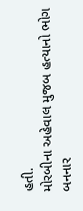હતી.
મોરબીના અહેવાલ મુજબ હત્યાનો ભોગ બનનાર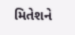મિતેશને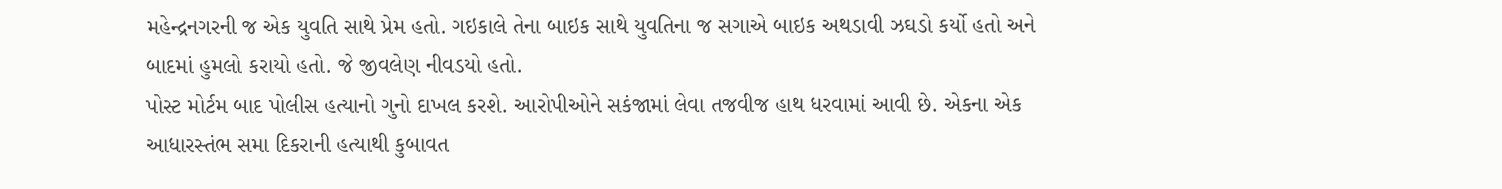મહેન્દ્રનગરની જ એક યુવતિ સાથે પ્રેમ હતો. ગઇકાલે તેના બાઇક સાથે યુવતિના જ સગાએ બાઇક અથડાવી ઝઘડો કર્યો હતો અને બાદમાં હુમલો કરાયો હતો. જે જીવલેણ નીવડયો હતો.
પોસ્ટ મોર્ટમ બાદ પોલીસ હત્યાનો ગુનો દાખલ કરશે. આરોપીઓને સકંજામાં લેવા તજવીજ હાથ ધરવામાં આવી છે. એકના એક આધારસ્તંભ સમા દિકરાની હત્યાથી કુબાવત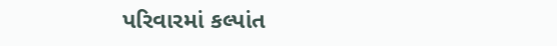પરિવારમાં કલ્પાંત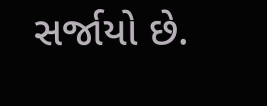સર્જાયો છે.